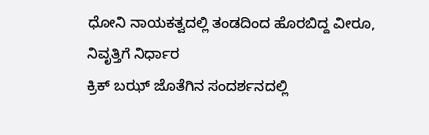ಧೋನಿ ನಾಯಕತ್ವದಲ್ಲಿ ತಂಡದಿಂದ ಹೊರಬಿದ್ದ ವೀರೂ, ನಿವೃತ್ತಿಗೆ ನಿರ್ಧಾರ
ಕ್ರಿಕ್ ಬಝ್ ಜೊತೆಗಿನ ಸಂದರ್ಶನದಲ್ಲಿ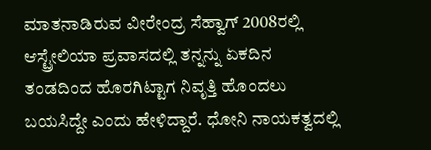ಮಾತನಾಡಿರುವ ವೀರೇಂದ್ರ ಸೆಹ್ವಾಗ್ 2008ರಲ್ಲಿ ಆಸ್ಟ್ರೇಲಿಯಾ ಪ್ರವಾಸದಲ್ಲಿ ತನ್ನನ್ನು ಏಕದಿನ ತಂಡದಿಂದ ಹೊರಗಿಟ್ಟಾಗ ನಿವೃತ್ತಿ ಹೊಂದಲು ಬಯಸಿದ್ದೇ ಎಂದು ಹೇಳಿದ್ದಾರೆ. ಧೋನಿ ನಾಯಕತ್ವದಲ್ಲಿ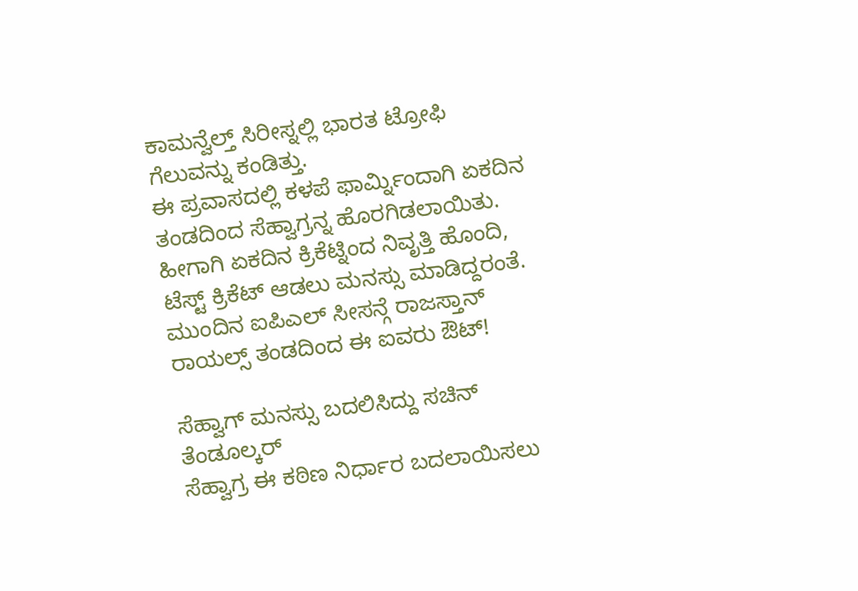ಕಾಮನ್ವೆಲ್ತ್ ಸಿರೀಸ್ನಲ್ಲಿ ಭಾರತ ಟ್ರೋಫಿ ಗೆಲುವನ್ನು ಕಂಡಿತ್ತು.
ಈ ಪ್ರವಾಸದಲ್ಲಿ ಕಳಪೆ ಫಾರ್ಮ್ನಿಂದಾಗಿ ಏಕದಿನ ತಂಡದಿಂದ ಸೆಹ್ವಾಗ್ರನ್ನ ಹೊರಗಿಡಲಾಯಿತು. ಹೀಗಾಗಿ ಏಕದಿನ ಕ್ರಿಕೆಟ್ನಿಂದ ನಿವೃತ್ತಿ ಹೊಂದಿ, ಟೆಸ್ಟ್ ಕ್ರಿಕೆಟ್ ಆಡಲು ಮನಸ್ಸು ಮಾಡಿದ್ದರಂತೆ.
ಮುಂದಿನ ಐಪಿಎಲ್ ಸೀಸನ್ಗೆ ರಾಜಸ್ತಾನ್ ರಾಯಲ್ಸ್ ತಂಡದಿಂದ ಈ ಐವರು ಔಟ್!

ಸೆಹ್ವಾಗ್ ಮನಸ್ಸು ಬದಲಿಸಿದ್ದು ಸಚಿನ್ ತೆಂಡೂಲ್ಕರ್
ಸೆಹ್ವಾಗ್ರ ಈ ಕಠಿಣ ನಿರ್ಧಾರ ಬದಲಾಯಿಸಲು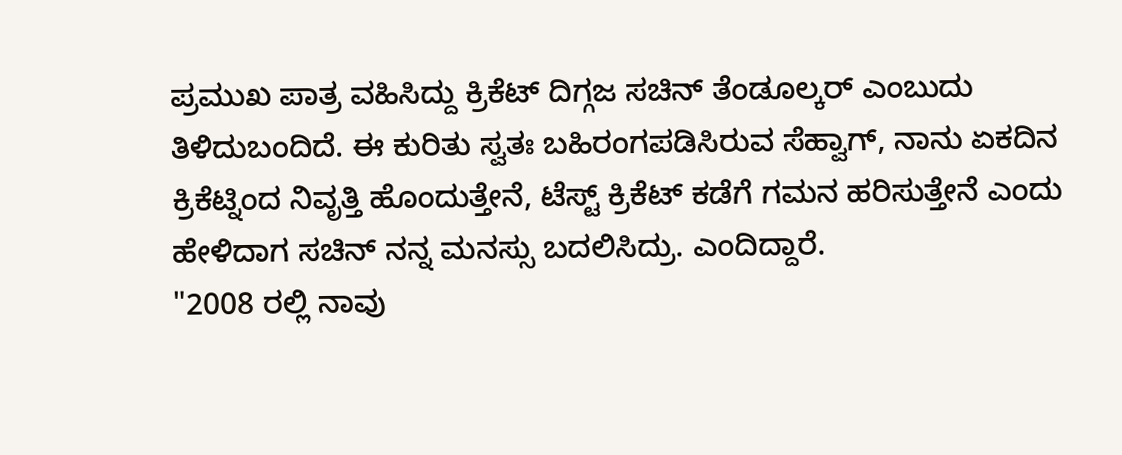ಪ್ರಮುಖ ಪಾತ್ರ ವಹಿಸಿದ್ದು ಕ್ರಿಕೆಟ್ ದಿಗ್ಗಜ ಸಚಿನ್ ತೆಂಡೂಲ್ಕರ್ ಎಂಬುದು ತಿಳಿದುಬಂದಿದೆ. ಈ ಕುರಿತು ಸ್ವತಃ ಬಹಿರಂಗಪಡಿಸಿರುವ ಸೆಹ್ವಾಗ್, ನಾನು ಏಕದಿನ ಕ್ರಿಕೆಟ್ನಿಂದ ನಿವೃತ್ತಿ ಹೊಂದುತ್ತೇನೆ, ಟೆಸ್ಟ್ ಕ್ರಿಕೆಟ್ ಕಡೆಗೆ ಗಮನ ಹರಿಸುತ್ತೇನೆ ಎಂದು ಹೇಳಿದಾಗ ಸಚಿನ್ ನನ್ನ ಮನಸ್ಸು ಬದಲಿಸಿದ್ರು. ಎಂದಿದ್ದಾರೆ.
"2008 ರಲ್ಲಿ ನಾವು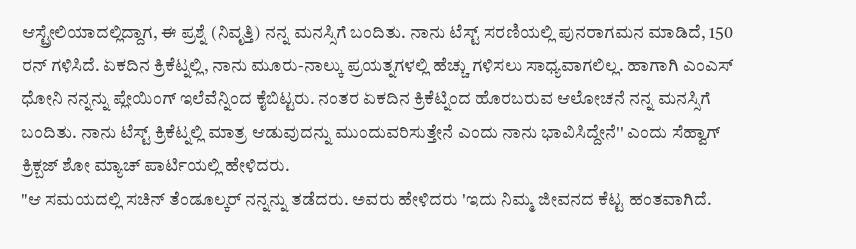ಆಸ್ಟ್ರೇಲಿಯಾದಲ್ಲಿದ್ದಾಗ, ಈ ಪ್ರಶ್ನೆ (ನಿವೃತ್ತಿ) ನನ್ನ ಮನಸ್ಸಿಗೆ ಬಂದಿತು. ನಾನು ಟೆಸ್ಟ್ ಸರಣಿಯಲ್ಲಿ ಪುನರಾಗಮನ ಮಾಡಿದೆ, 150 ರನ್ ಗಳಿಸಿದೆ. ಏಕದಿನ ಕ್ರಿಕೆಟ್ನಲ್ಲಿ, ನಾನು ಮೂರು-ನಾಲ್ಕು ಪ್ರಯತ್ನಗಳಲ್ಲಿ ಹೆಚ್ಚು ಗಳಿಸಲು ಸಾಧ್ಯವಾಗಲಿಲ್ಲ. ಹಾಗಾಗಿ ಎಂಎಸ್ ಧೋನಿ ನನ್ನನ್ನು ಪ್ಲೇಯಿಂಗ್ ಇಲೆವೆನ್ನಿಂದ ಕೈಬಿಟ್ಟರು. ನಂತರ ಏಕದಿನ ಕ್ರಿಕೆಟ್ನಿಂದ ಹೊರಬರುವ ಆಲೋಚನೆ ನನ್ನ ಮನಸ್ಸಿಗೆ ಬಂದಿತು. ನಾನು ಟೆಸ್ಟ್ ಕ್ರಿಕೆಟ್ನಲ್ಲಿ ಮಾತ್ರ ಆಡುವುದನ್ನು ಮುಂದುವರಿಸುತ್ತೇನೆ ಎಂದು ನಾನು ಭಾವಿಸಿದ್ದೇನೆ'' ಎಂದು ಸೆಹ್ವಾಗ್ ಕ್ರಿಕ್ಬಜ್ ಶೋ ಮ್ಯಾಚ್ ಪಾರ್ಟಿಯಲ್ಲಿ ಹೇಳಿದರು.
"ಆ ಸಮಯದಲ್ಲಿ ಸಚಿನ್ ತೆಂಡೂಲ್ಕರ್ ನನ್ನನ್ನು ತಡೆದರು. ಅವರು ಹೇಳಿದರು 'ಇದು ನಿಮ್ಮ ಜೀವನದ ಕೆಟ್ಟ ಹಂತವಾಗಿದೆ.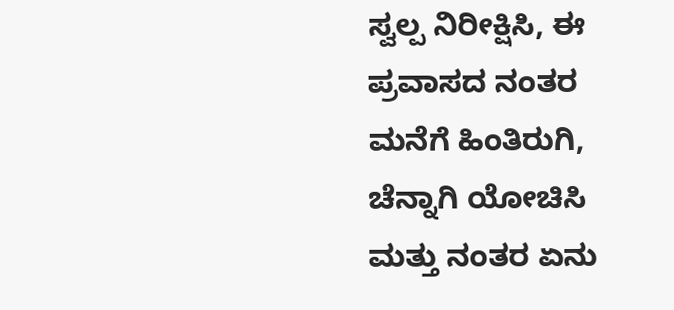ಸ್ವಲ್ಪ ನಿರೀಕ್ಷಿಸಿ, ಈ ಪ್ರವಾಸದ ನಂತರ ಮನೆಗೆ ಹಿಂತಿರುಗಿ, ಚೆನ್ನಾಗಿ ಯೋಚಿಸಿ ಮತ್ತು ನಂತರ ಏನು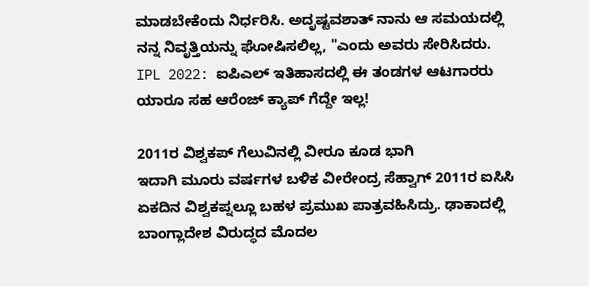ಮಾಡಬೇಕೆಂದು ನಿರ್ಧರಿಸಿ. ಅದೃಷ್ಟವಶಾತ್ ನಾನು ಆ ಸಮಯದಲ್ಲಿ ನನ್ನ ನಿವೃತ್ತಿಯನ್ನು ಘೋಷಿಸಲಿಲ್ಲ, "ಎಂದು ಅವರು ಸೇರಿಸಿದರು.
IPL 2022: ಐಪಿಎಲ್ ಇತಿಹಾಸದಲ್ಲಿ ಈ ತಂಡಗಳ ಆಟಗಾರರು ಯಾರೂ ಸಹ ಆರೆಂಜ್ ಕ್ಯಾಪ್ ಗೆದ್ದೇ ಇಲ್ಲ!

2011ರ ವಿಶ್ವಕಪ್ ಗೆಲುವಿನಲ್ಲಿ ವೀರೂ ಕೂಡ ಭಾಗಿ
ಇದಾಗಿ ಮೂರು ವರ್ಷಗಳ ಬಳಿಕ ವೀರೇಂದ್ರ ಸೆಹ್ವಾಗ್ 2011ರ ಐಸಿಸಿ ಏಕದಿನ ವಿಶ್ವಕಪ್ನಲ್ಲೂ ಬಹಳ ಪ್ರಮುಖ ಪಾತ್ರವಹಿಸಿದ್ರು. ಢಾಕಾದಲ್ಲಿ ಬಾಂಗ್ಲಾದೇಶ ವಿರುದ್ಧದ ಮೊದಲ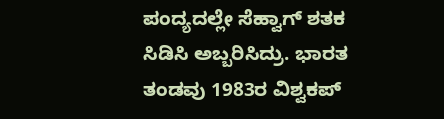ಪಂದ್ಯದಲ್ಲೇ ಸೆಹ್ವಾಗ್ ಶತಕ ಸಿಡಿಸಿ ಅಬ್ಬರಿಸಿದ್ರು. ಭಾರತ ತಂಡವು 1983ರ ವಿಶ್ವಕಪ್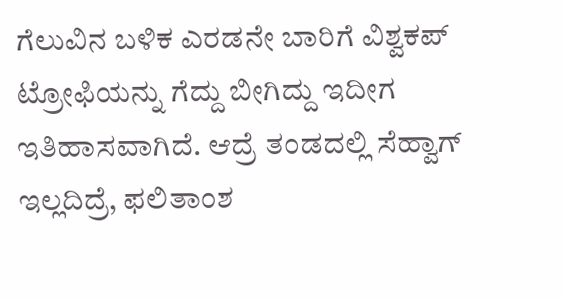ಗೆಲುವಿನ ಬಳಿಕ ಎರಡನೇ ಬಾರಿಗೆ ವಿಶ್ವಕಪ್ ಟ್ರೋಫಿಯನ್ನು ಗೆದ್ದು ಬೀಗಿದ್ದು ಇದೀಗ ಇತಿಹಾಸವಾಗಿದೆ. ಆದ್ರೆ ತಂಡದಲ್ಲಿ ಸೆಹ್ವಾಗ್ ಇಲ್ಲದಿದ್ರೆ, ಫಲಿತಾಂಶ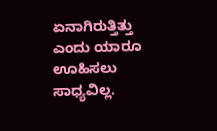ಏನಾಗಿರುತ್ತಿತ್ತು ಎಂದು ಯಾರೂ ಊಹಿಸಲು ಸಾಧ್ಯವಿಲ್ಲ.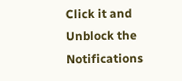Click it and Unblock the Notifications